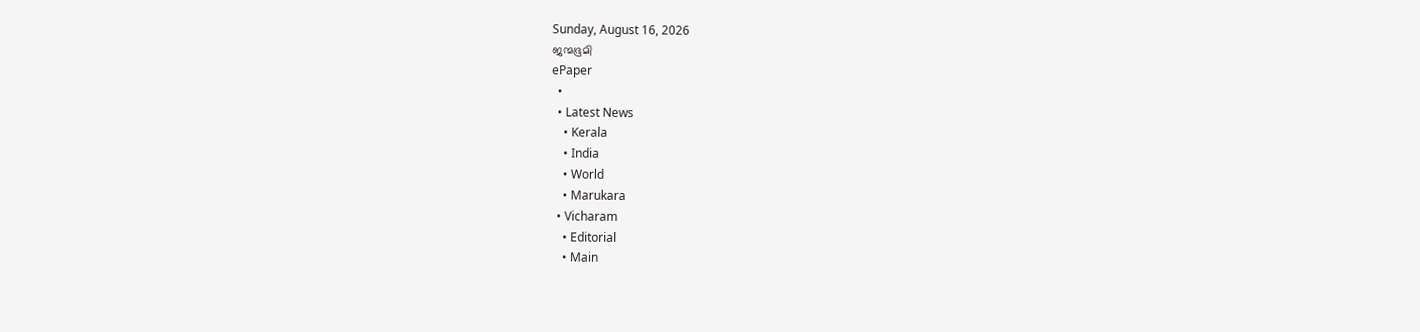Sunday, August 16, 2026
ജന്മഭൂമി
ePaper
  •
  • Latest News
    • Kerala
    • India
    • World
    • Marukara
  • Vicharam
    • Editorial
    • Main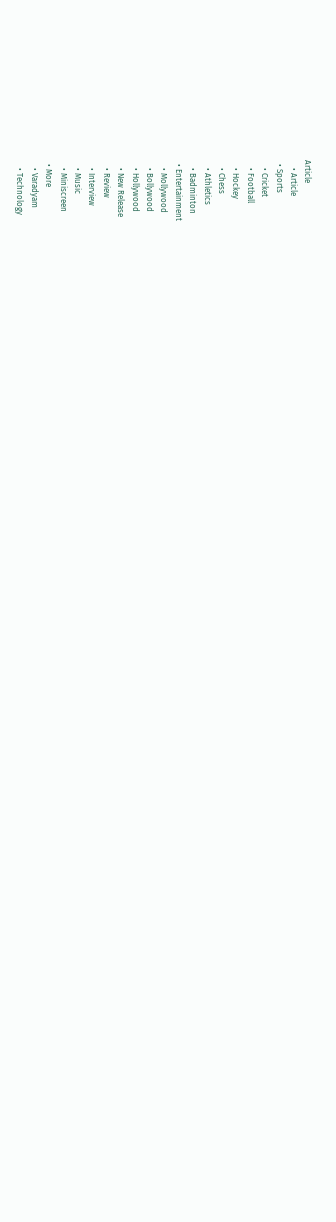Article
    • Article
  • Sports
    • Cricket
    • Football
    • Hockey
    • Chess
    • Athletics
    • Badminton
  • Entertainment
    • Mollywood
    • Bollywood
    • Hollywood
    • New Release
    • Review
    • Interview
    • Music
    • Miniscreen
  • More
    • Varadyam
    • Technology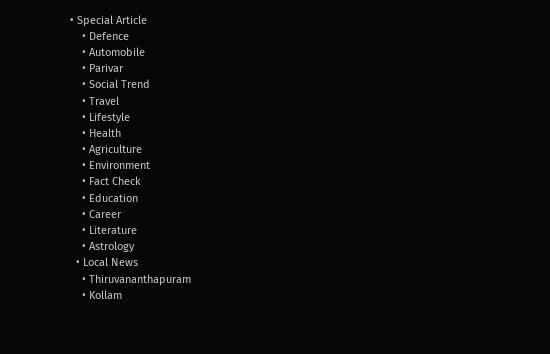• Special Article
    • Defence
    • Automobile
    • Parivar
    • Social Trend
    • Travel
    • Lifestyle
    • Health
    • Agriculture
    • Environment
    • Fact Check
    • Education
    • Career
    • Literature
    • Astrology
  • Local News
    • Thiruvananthapuram
    • Kollam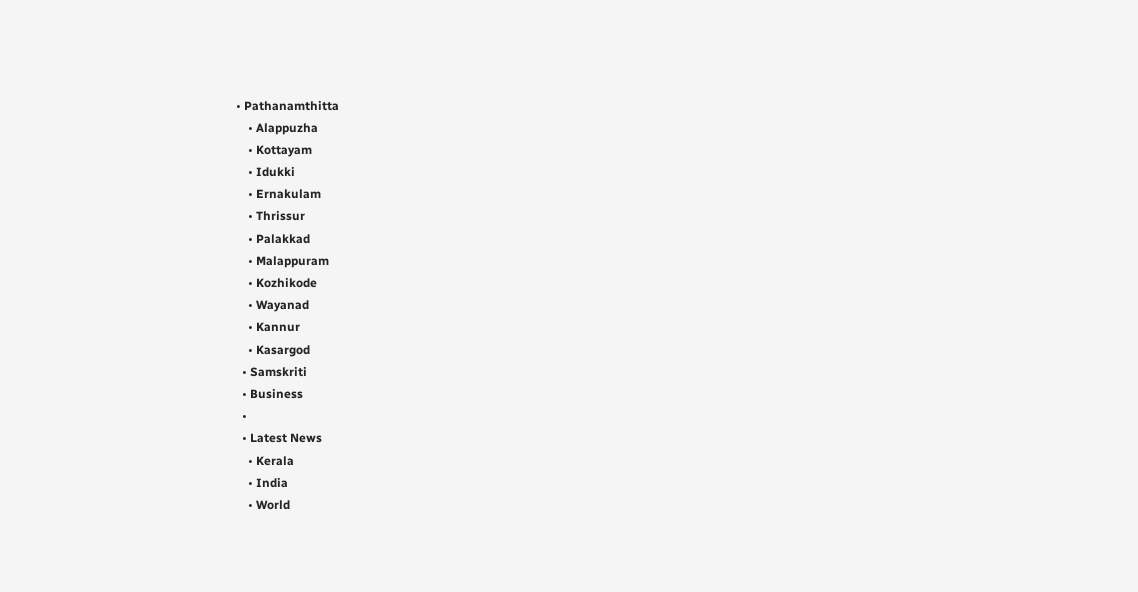• Pathanamthitta
    • Alappuzha
    • Kottayam
    • Idukki
    • Ernakulam
    • Thrissur
    • Palakkad
    • Malappuram
    • Kozhikode
    • Wayanad
    • Kannur
    • Kasargod
  • Samskriti
  • Business
  •
  • Latest News
    • Kerala
    • India
    • World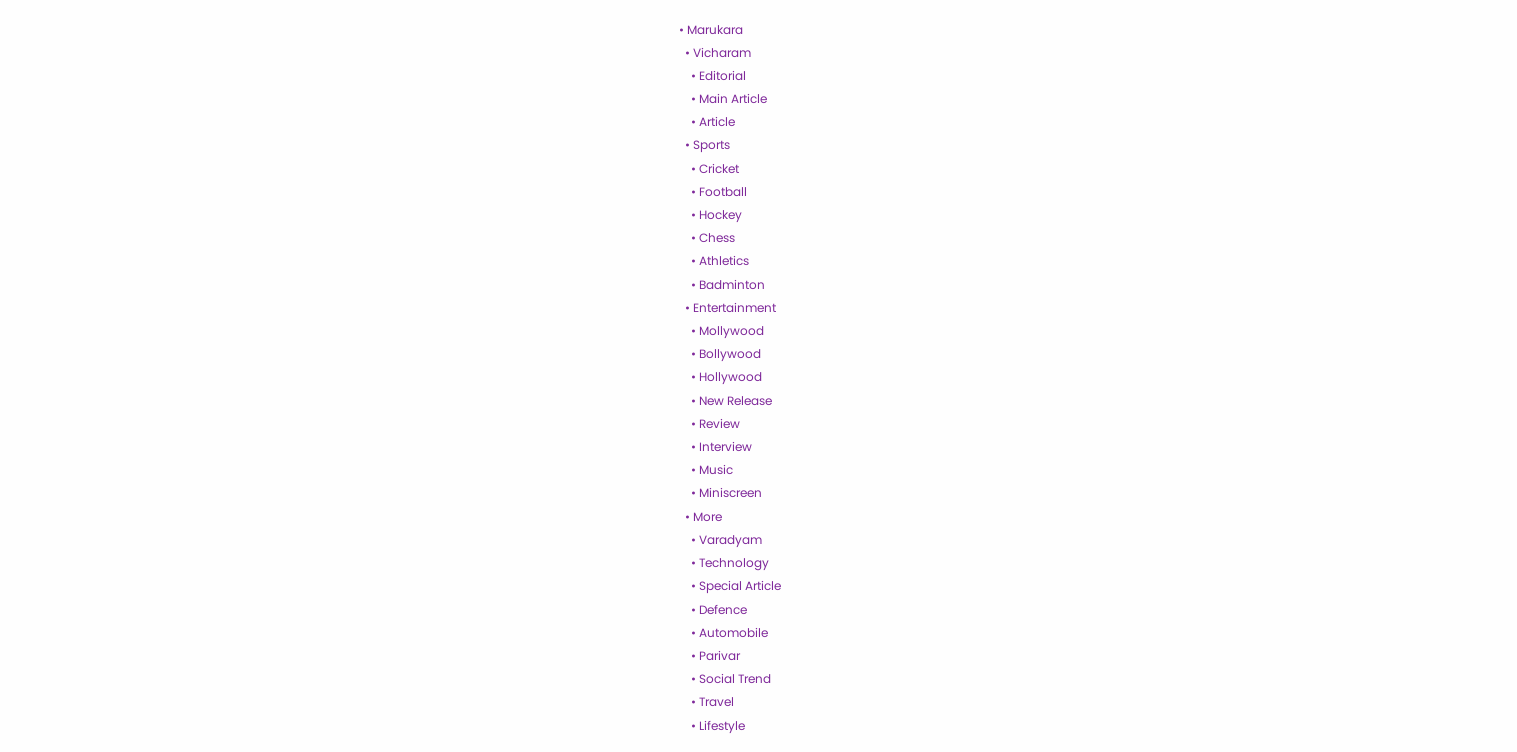• Marukara
  • Vicharam
    • Editorial
    • Main Article
    • Article
  • Sports
    • Cricket
    • Football
    • Hockey
    • Chess
    • Athletics
    • Badminton
  • Entertainment
    • Mollywood
    • Bollywood
    • Hollywood
    • New Release
    • Review
    • Interview
    • Music
    • Miniscreen
  • More
    • Varadyam
    • Technology
    • Special Article
    • Defence
    • Automobile
    • Parivar
    • Social Trend
    • Travel
    • Lifestyle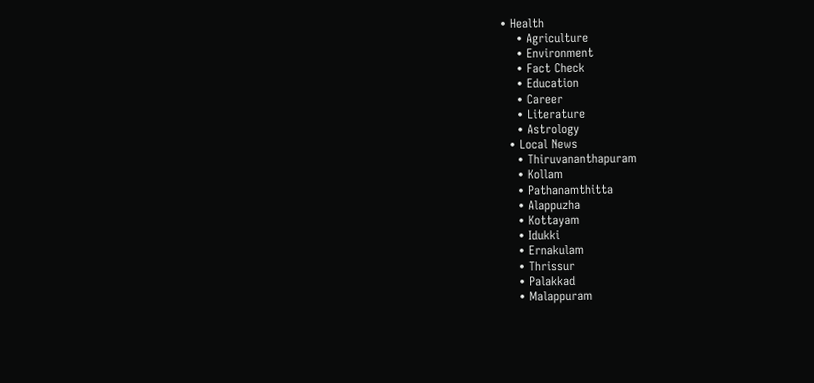• Health
    • Agriculture
    • Environment
    • Fact Check
    • Education
    • Career
    • Literature
    • Astrology
  • Local News
    • Thiruvananthapuram
    • Kollam
    • Pathanamthitta
    • Alappuzha
    • Kottayam
    • Idukki
    • Ernakulam
    • Thrissur
    • Palakkad
    • Malappuram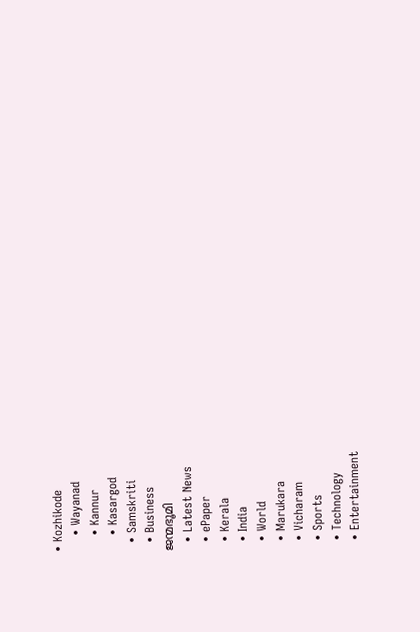• Kozhikode
    • Wayanad
    • Kannur
    • Kasargod
  • Samskriti
  • Business
ജന്മഭൂമി
  • Latest News
  • ePaper
  • Kerala
  • India
  • World
  • Marukara
  • Vicharam
  • Sports
  • Technology
  • Entertainment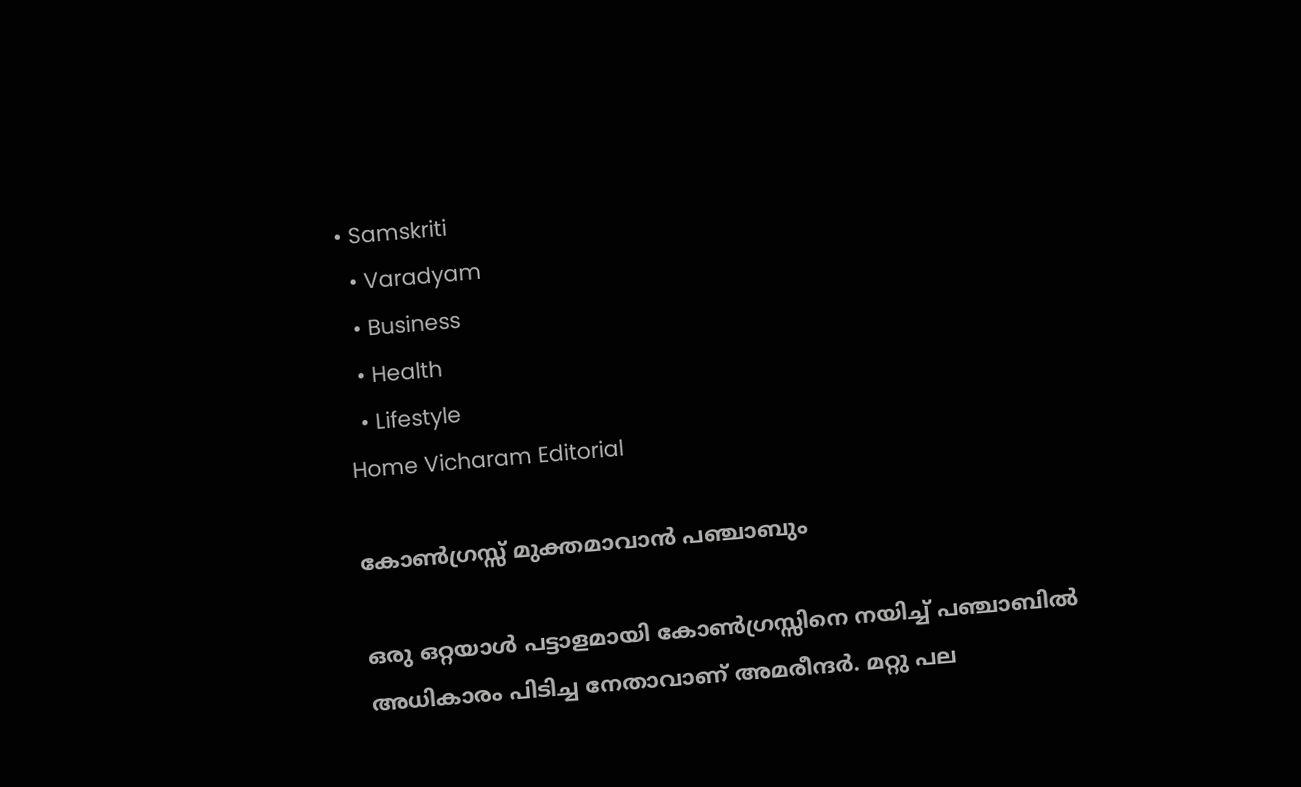• Samskriti
  • Varadyam
  • Business
  • Health
  • Lifestyle
Home Vicharam Editorial

കോണ്‍ഗ്രസ്സ് മുക്തമാവാന്‍ പഞ്ചാബും

ഒരു ഒറ്റയാള്‍ പട്ടാളമായി കോണ്‍ഗ്രസ്സിനെ നയിച്ച് പഞ്ചാബില്‍ അധികാരം പിടിച്ച നേതാവാണ് അമരീന്ദര്‍. മറ്റു പല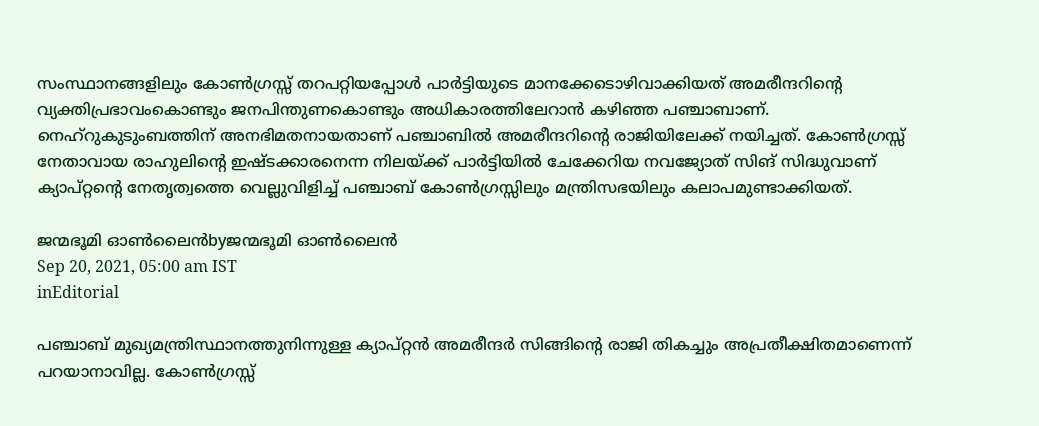സംസ്ഥാനങ്ങളിലും കോണ്‍ഗ്രസ്സ് തറപറ്റിയപ്പോള്‍ പാര്‍ട്ടിയുടെ മാനക്കേടൊഴിവാക്കിയത് അമരീന്ദറിന്റെ വ്യക്തിപ്രഭാവംകൊണ്ടും ജനപിന്തുണകൊണ്ടും അധികാരത്തിലേറാന്‍ കഴിഞ്ഞ പഞ്ചാബാണ്. നെഹ്‌റുകുടുംബത്തിന് അനഭിമതനായതാണ് പഞ്ചാബില്‍ അമരീന്ദറിന്റെ രാജിയിലേക്ക് നയിച്ചത്. കോണ്‍ഗ്രസ്സ് നേതാവായ രാഹുലിന്റെ ഇഷ്ടക്കാരനെന്ന നിലയ്‌ക്ക് പാര്‍ട്ടിയില്‍ ചേക്കേറിയ നവജ്യോത് സിങ് സിദ്ധുവാണ് ക്യാപ്റ്റന്റെ നേതൃത്വത്തെ വെല്ലുവിളിച്ച് പഞ്ചാബ് കോണ്‍ഗ്രസ്സിലും മന്ത്രിസഭയിലും കലാപമുണ്ടാക്കിയത്.

ജന്മഭൂമി ഓണ്‍ലൈന്‍byജന്മഭൂമി ഓണ്‍ലൈന്‍
Sep 20, 2021, 05:00 am IST
inEditorial

പഞ്ചാബ് മുഖ്യമന്ത്രിസ്ഥാനത്തുനിന്നുള്ള ക്യാപ്റ്റന്‍ അമരീന്ദര്‍ സിങ്ങിന്റെ രാജി തികച്ചും അപ്രതീക്ഷിതമാണെന്ന് പറയാനാവില്ല. കോണ്‍ഗ്രസ്സ്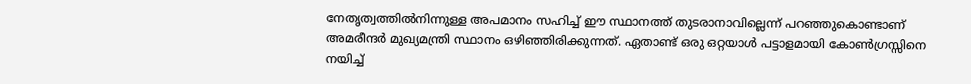നേതൃത്വത്തില്‍നിന്നുള്ള അപമാനം സഹിച്ച് ഈ സ്ഥാനത്ത് തുടരാനാവില്ലെന്ന് പറഞ്ഞുകൊണ്ടാണ് അമരീന്ദര്‍ മുഖ്യമന്ത്രി സ്ഥാനം ഒഴിഞ്ഞിരിക്കുന്നത്. ഏതാണ്ട് ഒരു ഒറ്റയാള്‍ പട്ടാളമായി കോണ്‍ഗ്രസ്സിനെ നയിച്ച്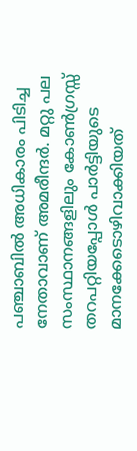പഞ്ചാബില്‍ അധികാരം പിടിച്ച നേതാവാണ് അമരീന്ദര്‍. മറ്റു പല സംസ്ഥാനങ്ങളിലും കോണ്‍ഗ്രസ്സ് തറപറ്റിയപ്പോള്‍ പാര്‍ട്ടിയുടെ മാനക്കേടൊഴിവാക്കിയത്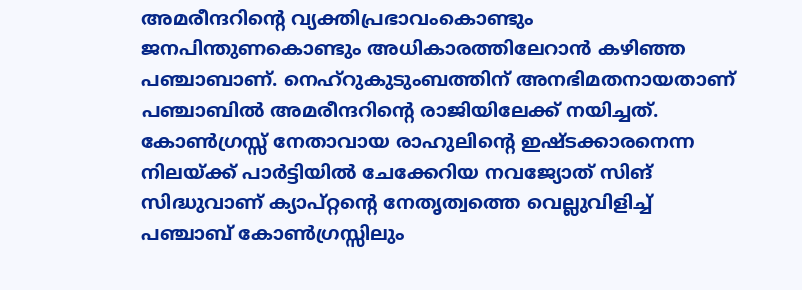അമരീന്ദറിന്റെ വ്യക്തിപ്രഭാവംകൊണ്ടും ജനപിന്തുണകൊണ്ടും അധികാരത്തിലേറാന്‍ കഴിഞ്ഞ പഞ്ചാബാണ്. നെഹ്‌റുകുടുംബത്തിന് അനഭിമതനായതാണ്  പഞ്ചാബില്‍ അമരീന്ദറിന്റെ രാജിയിലേക്ക് നയിച്ചത്. കോണ്‍ഗ്രസ്സ് നേതാവായ രാഹുലിന്റെ ഇഷ്ടക്കാരനെന്ന നിലയ്‌ക്ക് പാര്‍ട്ടിയില്‍ ചേക്കേറിയ നവജ്യോത് സിങ് സിദ്ധുവാണ് ക്യാപ്റ്റന്റെ നേതൃത്വത്തെ വെല്ലുവിളിച്ച് പഞ്ചാബ് കോണ്‍ഗ്രസ്സിലും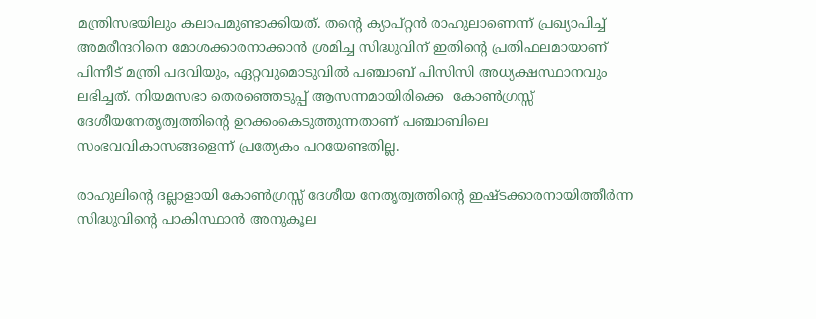മന്ത്രിസഭയിലും കലാപമുണ്ടാക്കിയത്. തന്റെ ക്യാപ്റ്റന്‍ രാഹുലാണെന്ന് പ്രഖ്യാപിച്ച് അമരീന്ദറിനെ മോശക്കാരനാക്കാന്‍ ശ്രമിച്ച സിദ്ധുവിന് ഇതിന്റെ പ്രതിഫലമായാണ് പിന്നീട് മന്ത്രി പദവിയും, ഏറ്റവുമൊടുവില്‍ പഞ്ചാബ് പിസിസി അധ്യക്ഷസ്ഥാനവും ലഭിച്ചത്. നിയമസഭാ തെരഞ്ഞെടുപ്പ് ആസന്നമായിരിക്കെ  കോണ്‍ഗ്രസ്സ് ദേശീയനേതൃത്വത്തിന്റെ ഉറക്കംകെടുത്തുന്നതാണ് പഞ്ചാബിലെ സംഭവവികാസങ്ങളെന്ന് പ്രത്യേകം പറയേണ്ടതില്ല.

രാഹുലിന്റെ ദല്ലാളായി കോണ്‍ഗ്രസ്സ് ദേശീയ നേതൃത്വത്തിന്റെ ഇഷ്ടക്കാരനായിത്തീര്‍ന്ന സിദ്ധുവിന്റെ പാകിസ്ഥാന്‍ അനുകൂല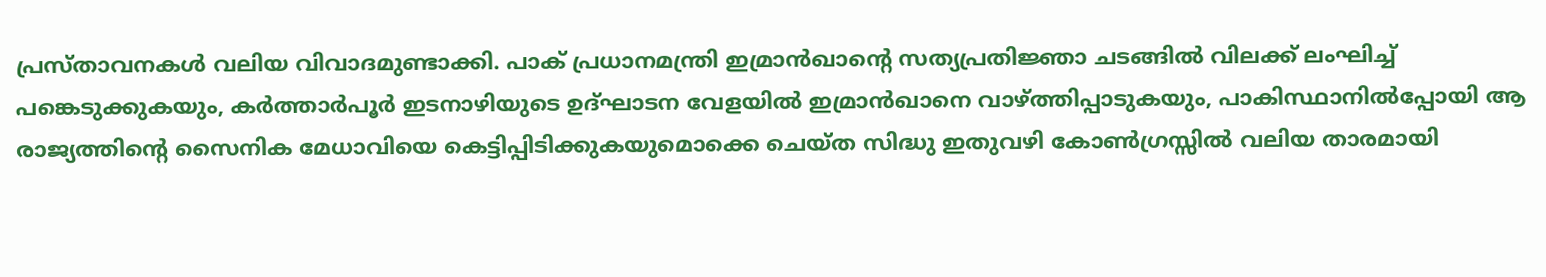പ്രസ്താവനകള്‍ വലിയ വിവാദമുണ്ടാക്കി. പാക് പ്രധാനമന്ത്രി ഇമ്രാന്‍ഖാന്റെ സത്യപ്രതിജ്ഞാ ചടങ്ങില്‍ വിലക്ക് ലംഘിച്ച് പങ്കെടുക്കുകയും, കര്‍ത്താര്‍പൂര്‍ ഇടനാഴിയുടെ ഉദ്ഘാടന വേളയില്‍ ഇമ്രാന്‍ഖാനെ വാഴ്‌ത്തിപ്പാടുകയും, പാകിസ്ഥാനില്‍പ്പോയി ആ രാജ്യത്തിന്റെ സൈനിക മേധാവിയെ കെട്ടിപ്പിടിക്കുകയുമൊക്കെ ചെയ്ത സിദ്ധു ഇതുവഴി കോണ്‍ഗ്രസ്സില്‍ വലിയ താരമായി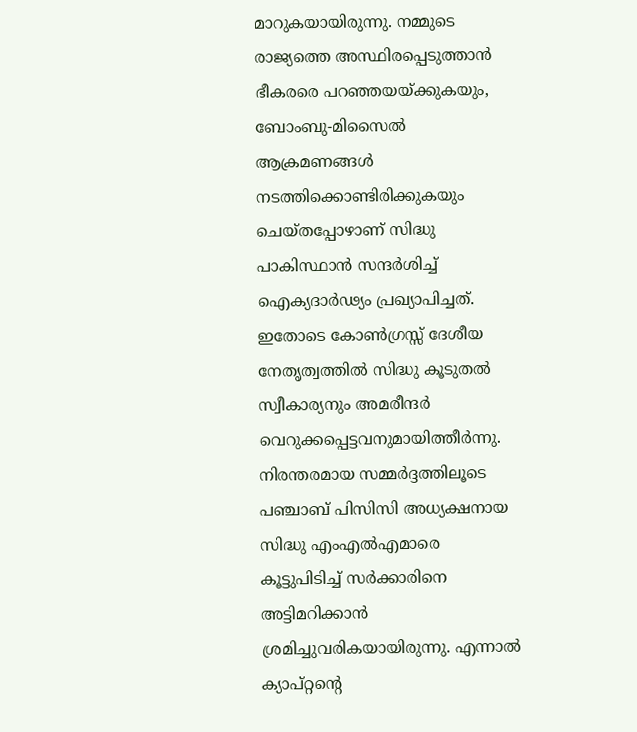മാറുകയായിരുന്നു. നമ്മുടെ രാജ്യത്തെ അസ്ഥിരപ്പെടുത്താന്‍ ഭീകരരെ പറഞ്ഞയയ്‌ക്കുകയും, ബോംബു-മിസൈല്‍ ആക്രമണങ്ങള്‍ നടത്തിക്കൊണ്ടിരിക്കുകയും ചെയ്തപ്പോഴാണ് സിദ്ധു പാകിസ്ഥാന്‍ സന്ദര്‍ശിച്ച് ഐക്യദാര്‍ഢ്യം പ്രഖ്യാപിച്ചത്. ഇതോടെ കോണ്‍ഗ്രസ്സ് ദേശീയ നേതൃത്വത്തില്‍ സിദ്ധു കൂടുതല്‍ സ്വീകാര്യനും അമരീന്ദര്‍ വെറുക്കപ്പെട്ടവനുമായിത്തീര്‍ന്നു. നിരന്തരമായ സമ്മര്‍ദ്ദത്തിലൂടെ പഞ്ചാബ് പിസിസി അധ്യക്ഷനായ സിദ്ധു എംഎല്‍എമാരെ കൂട്ടുപിടിച്ച് സര്‍ക്കാരിനെ അട്ടിമറിക്കാന്‍ ശ്രമിച്ചുവരികയായിരുന്നു. എന്നാല്‍ ക്യാപ്റ്റന്റെ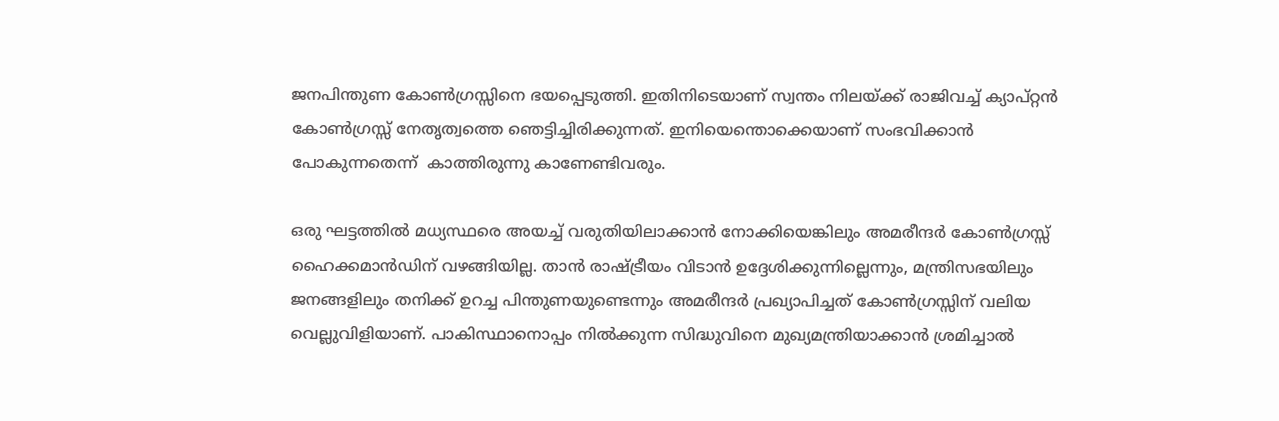ജനപിന്തുണ കോണ്‍ഗ്രസ്സിനെ ഭയപ്പെടുത്തി. ഇതിനിടെയാണ് സ്വന്തം നിലയ്‌ക്ക് രാജിവച്ച് ക്യാപ്റ്റന്‍ കോണ്‍ഗ്രസ്സ് നേതൃത്വത്തെ ഞെട്ടിച്ചിരിക്കുന്നത്. ഇനിയെന്തൊക്കെയാണ് സംഭവിക്കാന്‍ പോകുന്നതെന്ന്  കാത്തിരുന്നു കാണേണ്ടിവരും.

ഒരു ഘട്ടത്തില്‍ മധ്യസ്ഥരെ അയച്ച് വരുതിയിലാക്കാന്‍ നോക്കിയെങ്കിലും അമരീന്ദര്‍ കോണ്‍ഗ്രസ്സ് ഹൈക്കമാന്‍ഡിന് വഴങ്ങിയില്ല. താന്‍ രാഷ്‌ട്രീയം വിടാന്‍ ഉദ്ദേശിക്കുന്നില്ലെന്നും, മന്ത്രിസഭയിലും ജനങ്ങളിലും തനിക്ക് ഉറച്ച പിന്തുണയുണ്ടെന്നും അമരീന്ദര്‍ പ്രഖ്യാപിച്ചത് കോണ്‍ഗ്രസ്സിന് വലിയ വെല്ലുവിളിയാണ്. പാകിസ്ഥാനൊപ്പം നില്‍ക്കുന്ന സിദ്ധുവിനെ മുഖ്യമന്ത്രിയാക്കാന്‍ ശ്രമിച്ചാല്‍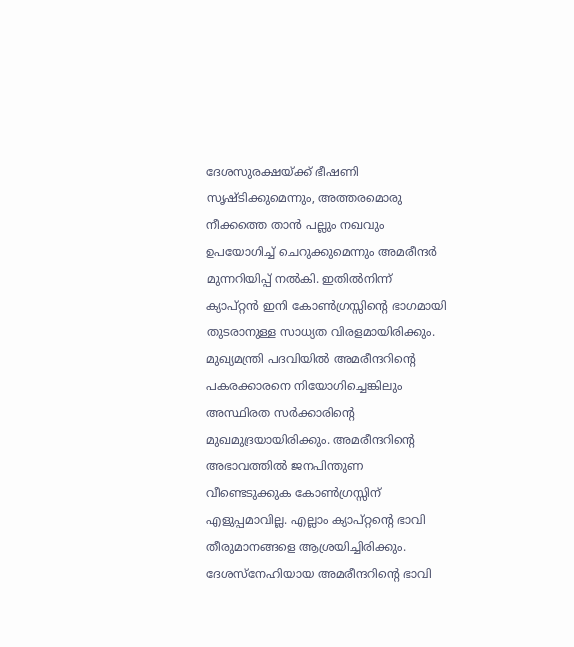ദേശസുരക്ഷയ്‌ക്ക് ഭീഷണി സൃഷ്ടിക്കുമെന്നും, അത്തരമൊരു നീക്കത്തെ താന്‍ പല്ലും നഖവും ഉപയോഗിച്ച് ചെറുക്കുമെന്നും അമരീന്ദര്‍ മുന്നറിയിപ്പ് നല്‍കി. ഇതില്‍നിന്ന്  ക്യാപ്റ്റന്‍ ഇനി കോണ്‍ഗ്രസ്സിന്റെ ഭാഗമായി തുടരാനുള്ള സാധ്യത വിരളമായിരിക്കും. മുഖ്യമന്ത്രി പദവിയില്‍ അമരീന്ദറിന്റെ പകരക്കാരനെ നിയോഗിച്ചെങ്കിലും അസ്ഥിരത സര്‍ക്കാരിന്റെ മുഖമുദ്രയായിരിക്കും. അമരീന്ദറിന്റെ അഭാവത്തില്‍ ജനപിന്തുണ വീണ്ടെടുക്കുക കോണ്‍ഗ്രസ്സിന് എളുപ്പമാവില്ല. എല്ലാം ക്യാപ്റ്റന്റെ ഭാവി തീരുമാനങ്ങളെ ആശ്രയിച്ചിരിക്കും. ദേശസ്‌നേഹിയായ അമരീന്ദറിന്റെ ഭാവി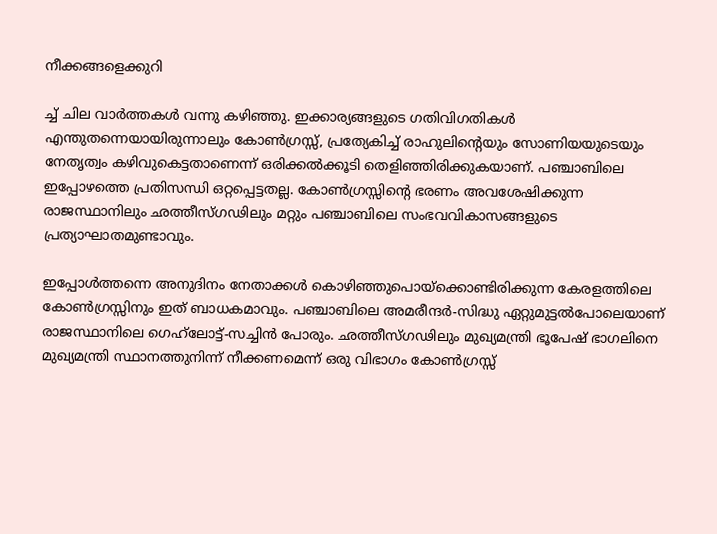നീക്കങ്ങളെക്കുറി

ച്ച് ചില വാര്‍ത്തകള്‍ വന്നു കഴിഞ്ഞു. ഇക്കാര്യങ്ങളുടെ ഗതിവിഗതികള്‍ എന്തുതന്നെയായിരുന്നാലും കോണ്‍ഗ്രസ്സ്, പ്രത്യേകിച്ച് രാഹുലിന്റെയും സോണിയയുടെയും നേതൃത്വം കഴിവുകെട്ടതാണെന്ന് ഒരിക്കല്‍ക്കൂടി തെളിഞ്ഞിരിക്കുകയാണ്. പഞ്ചാബിലെ ഇപ്പോഴത്തെ പ്രതിസന്ധി ഒറ്റപ്പെട്ടതല്ല. കോണ്‍ഗ്രസ്സിന്റെ ഭരണം അവശേഷിക്കുന്ന രാജസ്ഥാനിലും ഛത്തീസ്ഗഢിലും മറ്റും പഞ്ചാബിലെ സംഭവവികാസങ്ങളുടെ പ്രത്യാഘാതമുണ്ടാവും.

ഇപ്പോള്‍ത്തന്നെ അനുദിനം നേതാക്കള്‍ കൊഴിഞ്ഞുപൊയ്‌ക്കൊണ്ടിരിക്കുന്ന കേരളത്തിലെ കോണ്‍ഗ്രസ്സിനും ഇത് ബാധകമാവും. പഞ്ചാബിലെ അമരീന്ദര്‍-സിദ്ധു ഏറ്റുമുട്ടല്‍പോലെയാണ് രാജസ്ഥാനിലെ ഗെഹ്‌ലോട്ട്-സച്ചിന്‍ പോരും. ഛത്തീസ്ഗഢിലും മുഖ്യമന്ത്രി ഭൂപേഷ് ഭാഗലിനെ മുഖ്യമന്ത്രി സ്ഥാനത്തുനിന്ന് നീക്കണമെന്ന് ഒരു വിഭാഗം കോണ്‍ഗ്രസ്സ്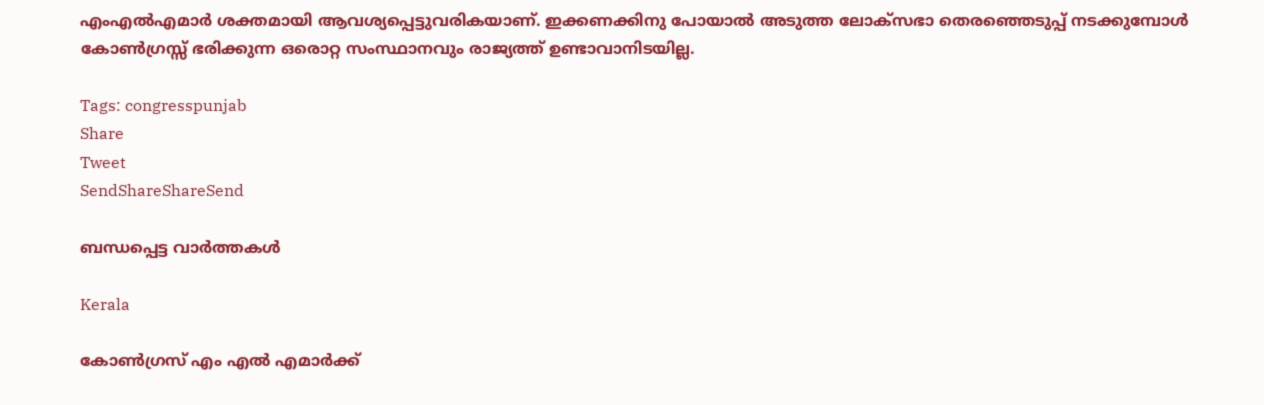എംഎല്‍എമാര്‍ ശക്തമായി ആവശ്യപ്പെട്ടുവരികയാണ്. ഇക്കണക്കിനു പോയാല്‍ അടുത്ത ലോക്‌സഭാ തെരഞ്ഞെടുപ്പ് നടക്കുമ്പോള്‍ കോണ്‍ഗ്രസ്സ് ഭരിക്കുന്ന ഒരൊറ്റ സംസ്ഥാനവും രാജ്യത്ത് ഉണ്ടാവാനിടയില്ല.

Tags: congresspunjab
Share
Tweet
SendShareShareSend

ബന്ധപ്പെട്ട വാര്‍ത്തകള്‍

Kerala

കോണ്‍ഗ്രസ് എം എല്‍ എമാര്‍ക്ക്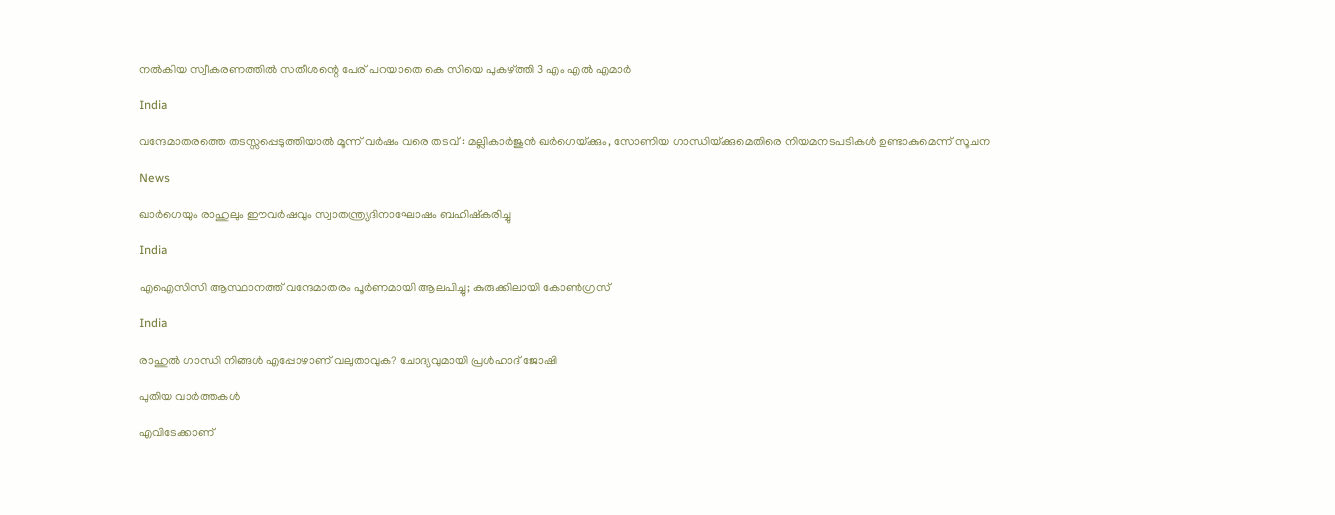നല്‍കിയ സ്വീകരണത്തില്‍ സതീശന്റെ പേര് പറയാതെ കെ സിയെ പുകഴ്‌ത്തി 3 എം എല്‍ എമാര്‍

India

വന്ദേമാതരത്തെ തടസ്സപ്പെടുത്തിയാൽ മൂന്ന് വർഷം വരെ തടവ് : മല്ലികാർജുൻ ഖർഗെയ്‌ക്കും, സോണിയ ഗാന്ധിയ്‌ക്കുമെതിരെ നിയമനടപടികൾ ഉണ്ടാകുമെന്ന് സൂചന

News

ഖാർഗെയും രാഹുലും ഈവർഷവും സ്വാതന്ത്ര്യദിനാഘോഷം ബഹിഷ്‌കരിച്ചു

India

എഐസിസി ആസ്ഥാനത്ത് വന്ദേമാതരം പൂർണമായി ആലപിച്ചു; കുരുക്കിലായി കോൺഗ്രസ്

India

രാഹുല്‍ ഗാന്ധി നിങ്ങള്‍ എപ്പോഴാണ് വലുതാവുക? ചോദ്യവുമായി പ്രള്‍ഹാദ് ജോഷി

പുതിയ വാര്‍ത്തകള്‍

എവിടേക്കാണ്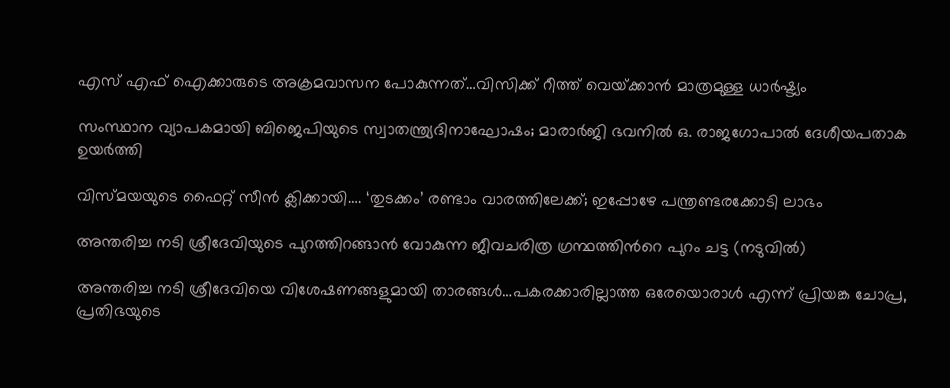എസ് എഫ് ഐക്കാരുടെ അക്രമവാസന പോകുന്നത്…വിസിക്ക് റീത്ത് വെയ്‌ക്കാന്‍ മാത്രമുള്ള ധാര്‍ഷ്ട്യം

സംസ്ഥാന വ്യാപകമായി ബിജെപിയുടെ സ്വാതന്ത്ര്യദിനാഘോഷം; മാരാർജി ഭവനിൽ ഒ. രാജഗോപാൽ ദേശീയപതാക ഉയർത്തി

വിസ്‍മയയുടെ ഫൈറ്റ് സീന്‍ ക്ലിക്കായി…. ‘തുടക്കം’ രണ്ടാം വാരത്തിലേക്ക്; ഇപ്പോഴേ പന്ത്രണ്ടരക്കോടി ലാഭം

അന്തരിച്ച നടി ശ്രീദേവിയുടെ പുറത്തിറങ്ങാന്‍ വോകുന്ന ജീവചരിത്ര ഗ്രന്ഥത്തിന്‍റെ പുറം ചട്ട (നടുവില്‍)

അന്തരിച്ച നടി ശ്രീദേവിയെ വിശേഷണങ്ങളുമായി താരങ്ങള്‍…പകരക്കാരില്ലാത്ത ഒരേയൊരാള്‍ എന്ന് പ്രിയങ്ക ചോപ്ര, പ്രതിഭയുടെ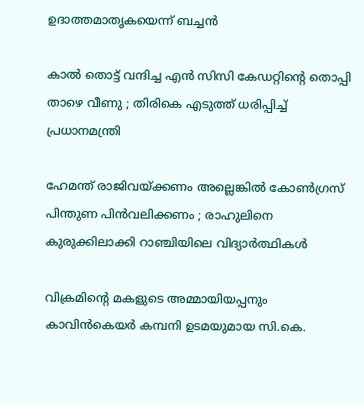ഉദാത്തമാതൃകയെന്ന് ബച്ചന്‍

കാൽ തൊട്ട് വന്ദിച്ച എൻ സിസി കേഡറ്റിന്റെ തൊപ്പി താഴെ വീണു ; തിരികെ എടുത്ത് ധരിപ്പിച്ച് പ്രധാനമന്ത്രി

ഹേമന്ത് രാജിവയ്‌ക്കണം അല്ലെങ്കിൽ കോൺഗ്രസ് പിന്തുണ പിൻവലിക്കണം ; രാഹുലിനെ കുരുക്കിലാക്കി റാഞ്ചിയിലെ വിദ്യാർത്ഥികൾ

വിക്രമിന്‍റെ മകളുടെ അമ്മായിയപ്പനും കാവിന്‍കെയര്‍ കമ്പനി ഉടമയുമായ സി.കെ.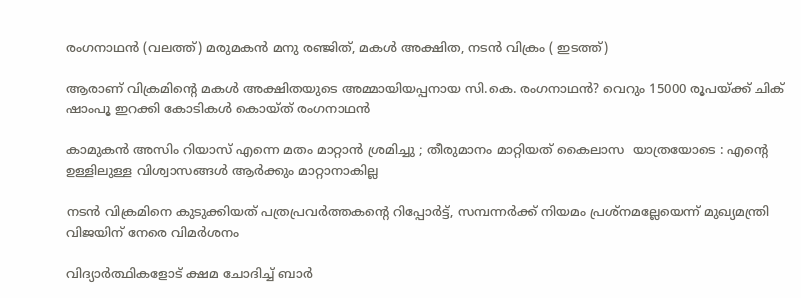രംഗനാഥന്‍ (വലത്ത്) മരുമകന്‍ മനു രഞ്ജിത്, മകള്‍ അക്ഷിത, നടന്‍ വിക്രം ( ഇടത്ത്)

ആരാണ് വിക്രമിന്റെ മകള്‍ അക്ഷിതയുടെ അമ്മായിയപ്പനായ സി.കെ. രംഗനാഥന്‍? വെറും 15000 രൂപയ്‌ക്ക് ചിക് ഷാംപൂ ഇറക്കി കോടികള്‍ കൊയ്ത് രംഗനാഥന്‍

കാമുകൻ അസിം റിയാസ് എന്നെ മതം മാറ്റാൻ ശ്രമിച്ചു ; തീരുമാനം മാറ്റിയത് കൈലാസ  യാത്രയോടെ : എന്റെ ഉള്ളിലുള്ള വിശ്വാസങ്ങൾ ആർക്കും മാറ്റാനാകില്ല

നടന്‍ വിക്രമിനെ കുടുക്കിയത് പത്രപ്രവര്‍ത്തകന്റെ റിപ്പോര്‍ട്ട്, സമ്പന്നര്‍ക്ക് നിയമം പ്രശ്നമല്ലേയെന്ന് മുഖ്യമന്ത്രി വിജയിന് നേരെ വിമര്‍ശനം

വിദ്യാര്‍ത്ഥികളോട് ക്ഷമ ചോദിച്ച് ബാര്‍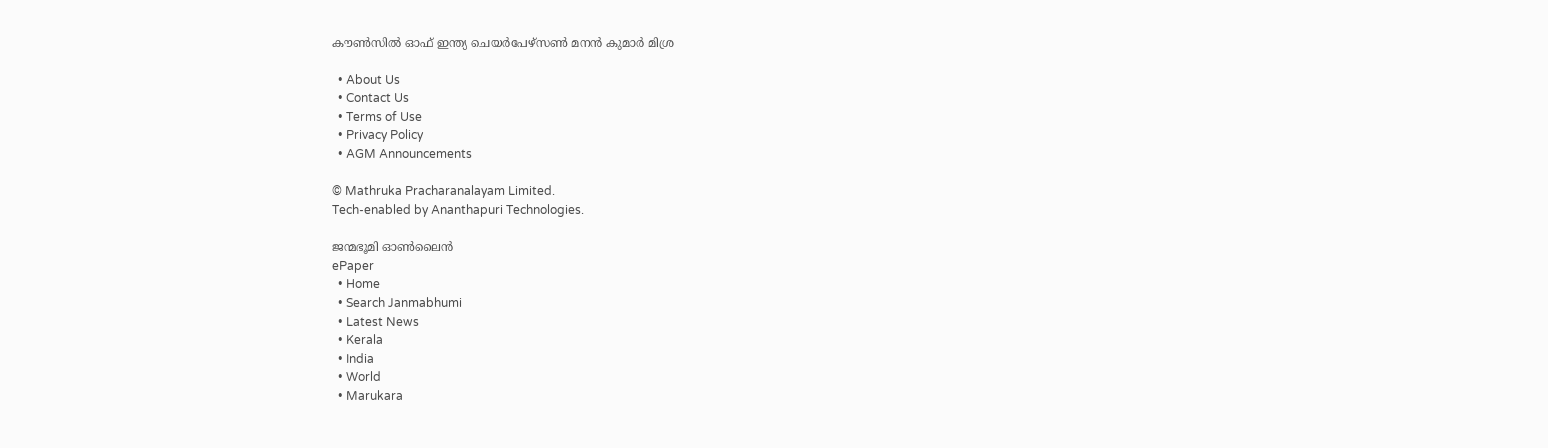കൗണ്‍സില്‍ ഓഫ് ഇന്ത്യ ചെയര്‍പേഴ്സണ്‍ മനന്‍ കുമാര്‍ മിശ്ര

  • About Us
  • Contact Us
  • Terms of Use
  • Privacy Policy
  • AGM Announcements

© Mathruka Pracharanalayam Limited.
Tech-enabled by Ananthapuri Technologies.

ജന്മഭൂമി ഓണ്‍ലൈന്‍
ePaper
  • Home
  • Search Janmabhumi
  • Latest News
  • Kerala
  • India
  • World
  • Marukara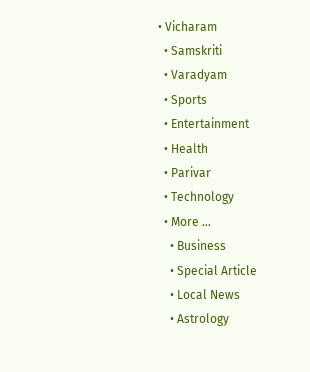• Vicharam
  • Samskriti
  • Varadyam
  • Sports
  • Entertainment
  • Health
  • Parivar
  • Technology
  • More …
    • Business
    • Special Article
    • Local News
    • Astrology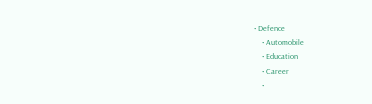• Defence
    • Automobile
    • Education
    • Career
    •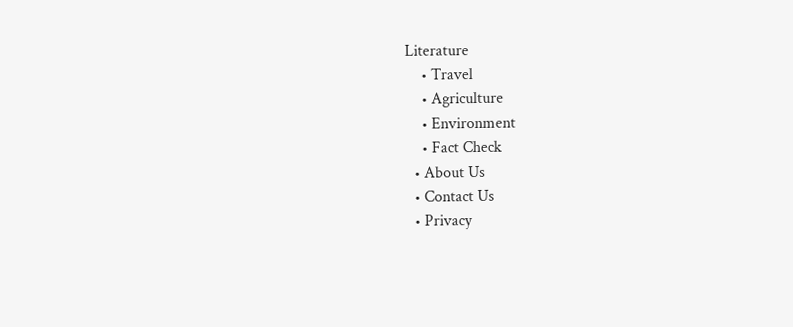Literature
    • Travel
    • Agriculture
    • Environment
    • Fact Check
  • About Us
  • Contact Us
  • Privacy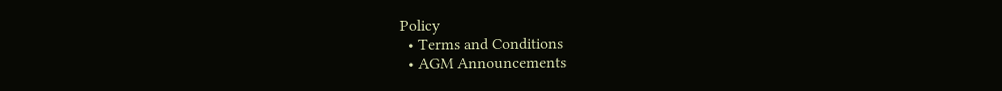Policy
  • Terms and Conditions
  • AGM Announcements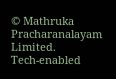© Mathruka Pracharanalayam Limited.
Tech-enabled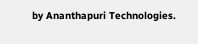by Ananthapuri Technologies.